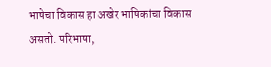भाषेचा विकास हा अखेर भाषिकांचा विकास असतो. परिभाषा,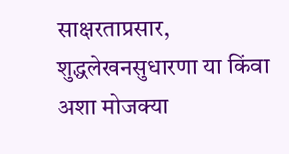साक्षरताप्रसार, शुद्धलेखनसुधारणा या किंवा अशा मोजक्या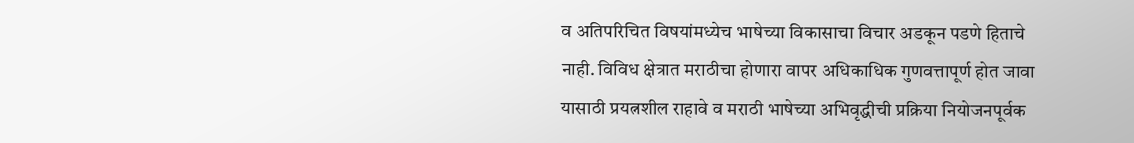व अतिपरिचित विषयांमध्येच भाषेच्या विकासाचा विचार अडकून पडणे हिताचे नाही. विविध क्षेत्रात मराठीचा होणारा वापर अधिकाधिक गुणवत्तापूर्ण होत जावा यासाठी प्रयत्नशील राहावे व मराठी भाषेच्या अभिवृद्धीची प्रक्रिया नियोजनपूर्वक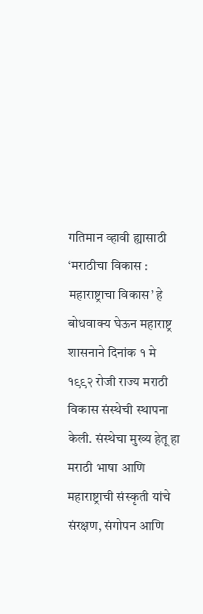गतिमान व्हावी ह्यासाठी ‘मराठीचा विकास : महाराष्ट्राचा विकास’ हे बोधवाक्य घेऊन महाराष्ट्र शासनाने दिनांक १ मे १९९२ रोजी राज्य मराठी विकास संस्थेची स्थापना केली. संस्थेचा मुख्य हेतू हा मराठी भाषा आणि महाराष्ट्राची संस्कृती यांचे संरक्षण, संगोपन आणि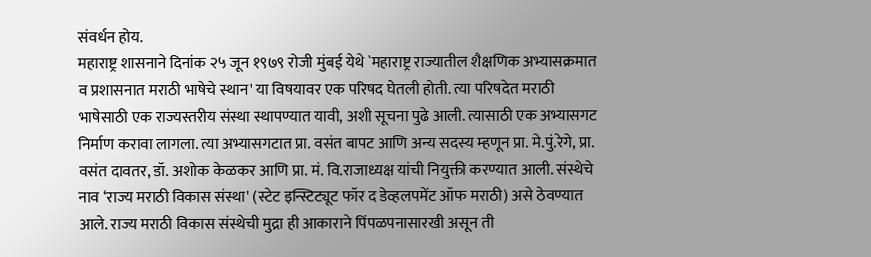संवर्धन होय.
महाराष्ट्र शासनाने दिनांक २५ जून १९७९ रोजी मुंबई येथे `महाराष्ट्र राज्यातील शैक्षणिक अभ्यासक्रमात व प्रशासनात मराठी भाषेचे स्थान' या विषयावर एक परिषद घेतली होती. त्या परिषदेत मराठी भाषेसाठी एक राज्यस्तरीय संस्था स्थापण्यात यावी, अशी सूचना पुढे आली. त्यासाठी एक अभ्यासगट निर्माण करावा लागला. त्या अभ्यासगटात प्रा. वसंत बापट आणि अन्य सदस्य म्हणून प्रा. मे.पुं.रेगे, प्रा. वसंत दावतर, डॉ. अशोक केळकर आणि प्रा. मं. वि.राजाध्यक्ष यांची नियुक्ती करण्यात आली. संस्थेचे नाव ‘राज्य मराठी विकास संस्था' (स्टेट इन्स्टिट्यूट फॉर द डेव्हलपमेंट ऑफ मराठी) असे ठेवण्यात आले. राज्य मराठी विकास संस्थेची मुद्रा ही आकाराने पिंपळपनासारखी असून ती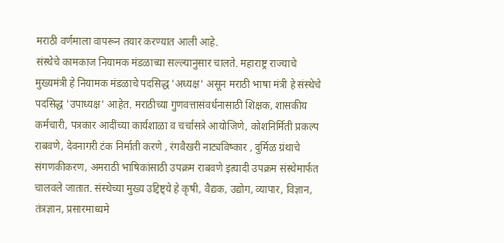मराठी वर्णमाला वापरून तयार करण्यात आली आहे.
संस्थेचे कामकाज नियामक मंडळाच्या सल्ल्यानुसार चालते. महाराष्ट्र राज्याचे मुख्यमंत्री हे नियामक मंडळाचे पदसिद्ध 'अध्यक्ष' असून मराठी भाषा मंत्री हे संस्थेचे पदसिद्ध 'उपाध्यक्ष' आहेत. मराठीच्या गुणवत्तासंवर्धनासाठी शिक्षक, शासकीय कर्मचारी, पत्रकार आदींच्या कार्यशाळा व चर्चासत्रे आयोजिणे, कोशनिर्मिती प्रकल्प राबवणे, देवनागरी टंक निर्माती करणे , रंगवैखरी नाट्यविष्कार , दुर्मिळ ग्रंथाचे संगणकीकरण, अमराठी भाषिकांसाठी उपक्रम राबवणे इत्यादी उपक्रम संस्थेमार्फत चालवले जातात. संस्थेच्या मुख्य उद्दिष्ट्ये हे कृषी, वैद्यक, उद्योग, व्यापार, विज्ञान, तंत्रज्ञान, प्रसारमाध्यमे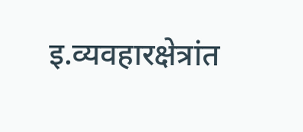इ.व्यवहारक्षेत्रांत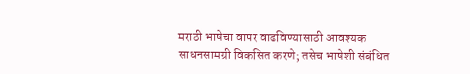मराठी भाषेचा वापर वाढविण्यासाठी आवश्यक साधनसामग्री विकसित करणे; तसेच भाषेशी संबंधित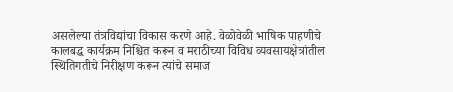असलेल्या तंत्रविद्यांचा विकास करणे आहे. वेळोवेळी भाषिक पाहणीचे कालबद्ध कार्यक्रम निश्चित करून व मराठीच्या विविध व्यवसायक्षेत्रांतील स्थितिगतीचे निरीक्षण करून त्यांचे समाज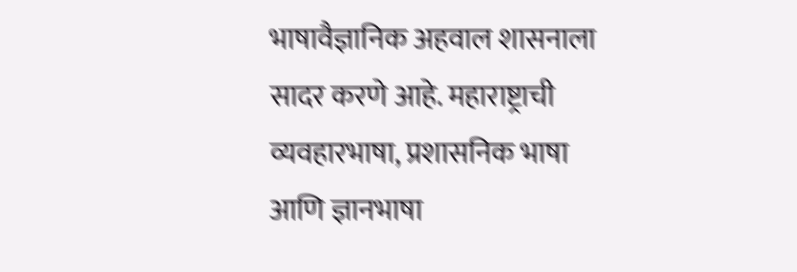भाषावैज्ञानिक अहवाल शासनाला सादर करणे आहे. महाराष्ट्राची व्यवहारभाषा, प्रशासनिक भाषा आणि ज्ञानभाषा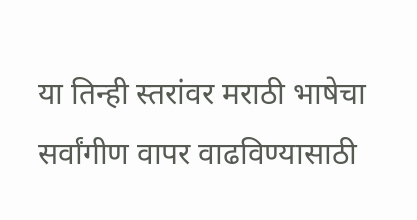या तिन्ही स्तरांवर मराठी भाषेचा सर्वांगीण वापर वाढविण्यासाठी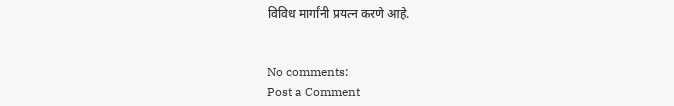विविध मार्गांनी प्रयत्न करणे आहे.


No comments:
Post a Comment